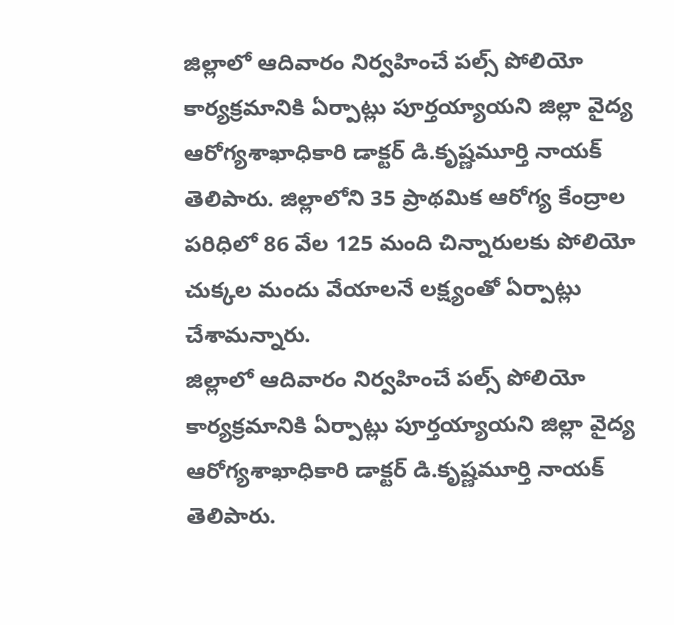జిల్లాలో ఆదివారం నిర్వహించే పల్స్ పోలియో కార్యక్రమానికి ఏర్పాట్లు పూర్తయ్యాయని జిల్లా వైద్య ఆరోగ్యశాఖాధికారి డాక్టర్ డి.కృష్ణమూర్తి నాయక్ తెలిపారు. జిల్లాలోని 35 ప్రాథమిక ఆరోగ్య కేంద్రాల పరిధిలో 86 వేల 125 మంది చిన్నారులకు పోలియో చుక్కల మందు వేయాలనే లక్ష్యంతో ఏర్పాట్లు చేశామన్నారు.
జిల్లాలో ఆదివారం నిర్వహించే పల్స్ పోలియో కార్యక్రమానికి ఏర్పాట్లు పూర్తయ్యాయని జిల్లా వైద్య ఆరోగ్యశాఖాధికారి డాక్టర్ డి.కృష్ణమూర్తి నాయక్ తెలిపారు.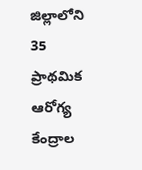జిల్లాలోని 35 ప్రాథమిక ఆరోగ్య కేంద్రాల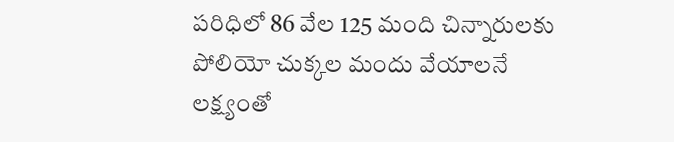పరిధిలో 86 వేల 125 మంది చిన్నారులకు పోలియో చుక్కల మందు వేయాలనే లక్ష్యంతో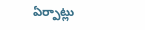ఏర్పాట్లు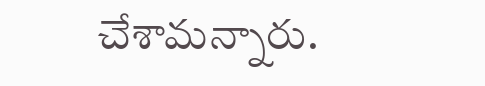చేశామన్నారు.